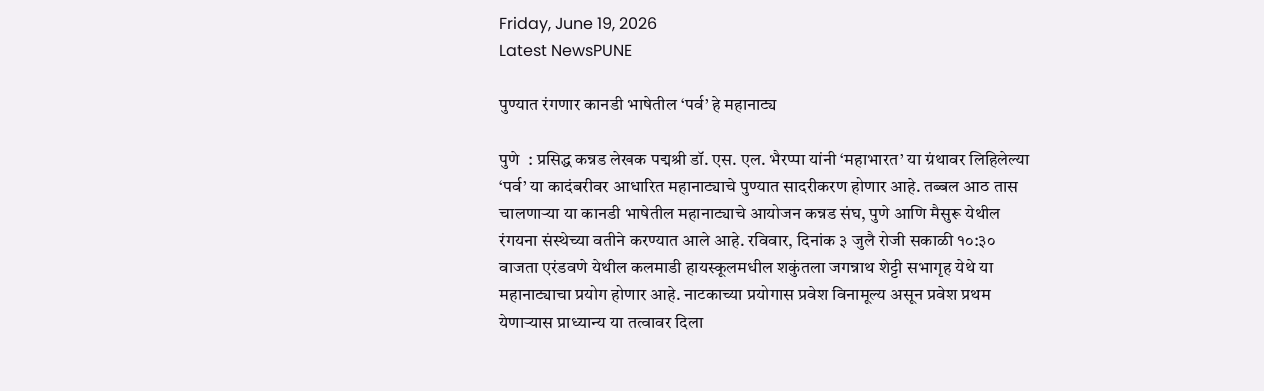Friday, June 19, 2026
Latest NewsPUNE

पुण्यात रंगणार कानडी भाषेतील ‘पर्व’ हे महानाट्य

पुणे  : प्रसिद्ध कन्नड लेखक पद्मश्री डॉ. एस. एल. भैरप्पा यांनी ‘महाभारत’ या ग्रंथावर लिहिलेल्या ‘पर्व’ या कादंबरीवर आधारित महानाट्याचे पुण्यात सादरीकरण होणार आहे. तब्बल आठ तास चालणाऱ्या या कानडी भाषेतील महानाट्याचे आयोजन कन्नड संघ, पुणे आणि मैसुरू येथील रंगयना संस्थेच्या वतीने करण्यात आले आहे. रविवार, दिनांक ३ जुलै रोजी सकाळी १०:३० वाजता एरंडवणे येथील कलमाडी हायस्कूलमधील शकुंतला जगन्नाथ शेट्टी सभागृह येथे या महानाट्याचा प्रयोग होणार आहे. नाटकाच्या प्रयोगास प्रवेश विनामूल्य असून प्रवेश प्रथम येणाऱ्यास प्राध्यान्य या तत्वावर दिला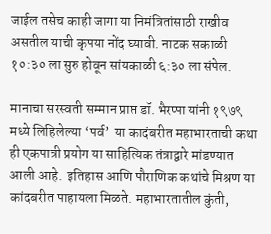जाईल तसेच काही जागा या निमंत्रितांसाठी राखीव असतील याची कृपया नोंद घ्यावी. नाटक सकाळी १०:३० ला सुरु होवून सांयकाळी ६:३० ला संपेल.

मानाचा सरस्वती सम्मान प्राप्त डॉ. भैरप्पा यांनी १९७९ मध्ये लिहिलेल्या ‘पर्व’  या कादंबरीत महाभारताची कथा ही एकपात्री प्रयोग या साहित्यिक तंत्राद्वारे मांडण्यात आली आहे.  इतिहास आणि पौराणिक कथांचे मिश्रण या कांदबरीत पाहायला मिळते. महाभारतातील कुंती,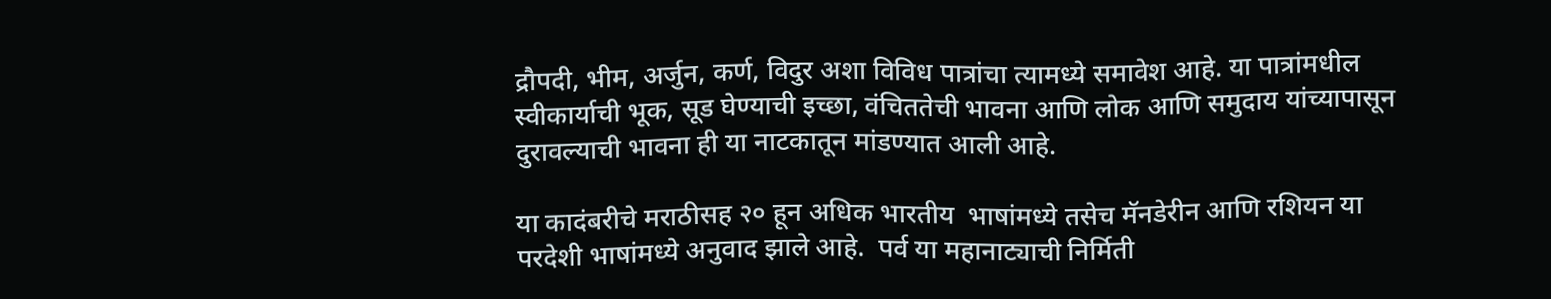द्रौपदी, भीम, अर्जुन, कर्ण, विदुर अशा विविध पात्रांचा त्यामध्ये समावेश आहे. या पात्रांमधील  स्वीकार्याची भूक, सूड घेण्याची इच्छा, वंचिततेची भावना आणि लोक आणि समुदाय यांच्यापासून दुरावल्याची भावना ही या नाटकातून मांडण्यात आली आहे.

या कादंबरीचे मराठीसह २० हून अधिक भारतीय  भाषांमध्ये तसेच मॅनडेरीन आणि रशियन या परदेशी भाषांमध्ये अनुवाद झाले आहे.  पर्व या महानाट्याची निर्मिती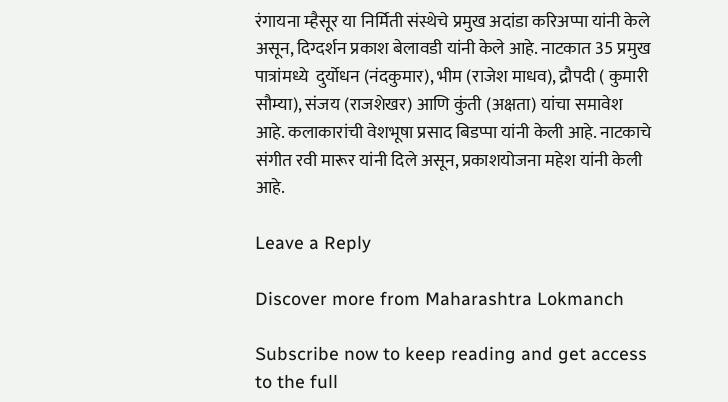रंगायना म्हैसूर या निर्मिती संस्थेचे प्रमुख अदांडा करिअप्पा यांनी केले असून, दिग्दर्शन प्रकाश बेलावडी यांनी केले आहे. नाटकात 35 प्रमुख पात्रांमध्ये  दुर्योधन (नंदकुमार), भीम (राजेश माधव), द्रौपदी ( कुमारी सौम्या), संजय (राजशेखर) आणि कुंती (अक्षता) यांचा समावेश आहे. कलाकारांची वेशभूषा प्रसाद बिडप्पा यांनी केली आहे. नाटकाचे संगीत रवी मारूर यांनी दिले असून, प्रकाशयोजना महेश यांनी केली आहे.

Leave a Reply

Discover more from Maharashtra Lokmanch

Subscribe now to keep reading and get access to the full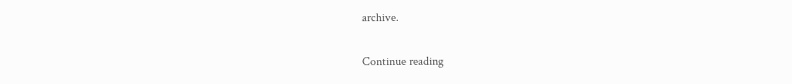archive.

Continue reading